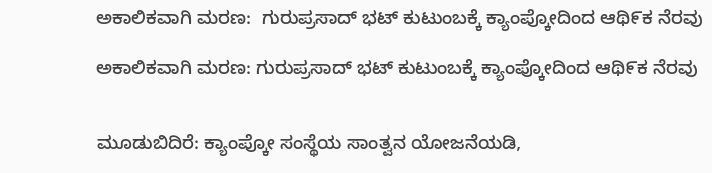ಅಕಾಲಿಕವಾಗಿ ಮರಣ:  ಗುರುಪ್ರಸಾದ್ ಭಟ್ ಕುಟುಂಬಕ್ಕೆ ಕ್ಯಾಂಪ್ಕೋದಿಂದ ಆಥಿ೯ಕ ನೆರವು

ಅಕಾಲಿಕವಾಗಿ ಮರಣ: ಗುರುಪ್ರಸಾದ್ ಭಟ್ ಕುಟುಂಬಕ್ಕೆ ಕ್ಯಾಂಪ್ಕೋದಿಂದ ಆಥಿ೯ಕ ನೆರವು


ಮೂಡುಬಿದಿರೆ: ಕ್ಯಾಂಪ್ಕೋ ಸಂಸ್ಥೆಯ ಸಾಂತ್ವನ ಯೋಜನೆಯಡಿ,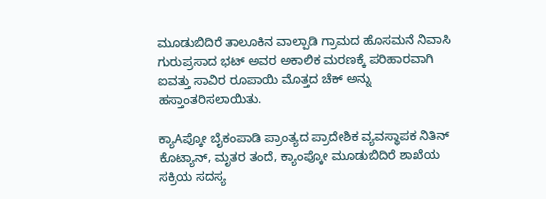ಮೂಡುಬಿದಿರೆ ತಾಲೂಕಿನ ವಾಲ್ಪಾಡಿ ಗ್ರಾಮದ ಹೊಸಮನೆ ನಿವಾಸಿ ಗುರುಪ್ರಸಾದ ಭಟ್ ಅವರ ಅಕಾಲಿಕ ಮರಣಕ್ಕೆ ಪರಿಹಾರವಾಗಿ ಐವತ್ತು ಸಾವಿರ ರೂಪಾಯಿ ಮೊತ್ತದ ಚೆಕ್ ಅನ್ನು ಹಸ್ತಾಂತರಿಸಲಾಯಿತು.

ಕ್ಯಾAಪ್ಕೋ ಬೈಕಂಪಾಡಿ ಪ್ರಾಂತ್ಯದ ಪ್ರಾದೇಶಿಕ ವ್ಯವಸ್ಥಾಪಕ ನಿತಿನ್ ಕೊಟ್ಯಾನ್, ಮೃತರ ತಂದೆ, ಕ್ಯಾಂಪ್ಕೋ ಮೂಡುಬಿದಿರೆ ಶಾಖೆಯ ಸಕ್ರಿಯ ಸದಸ್ಯ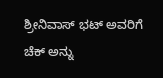ಶ್ರೀನಿವಾಸ್ ಭಟ್ ಅವರಿಗೆ ಚೆಕ್ ಅನ್ನು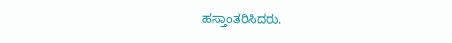ಹಸ್ತಾಂತರಿಸಿದರು.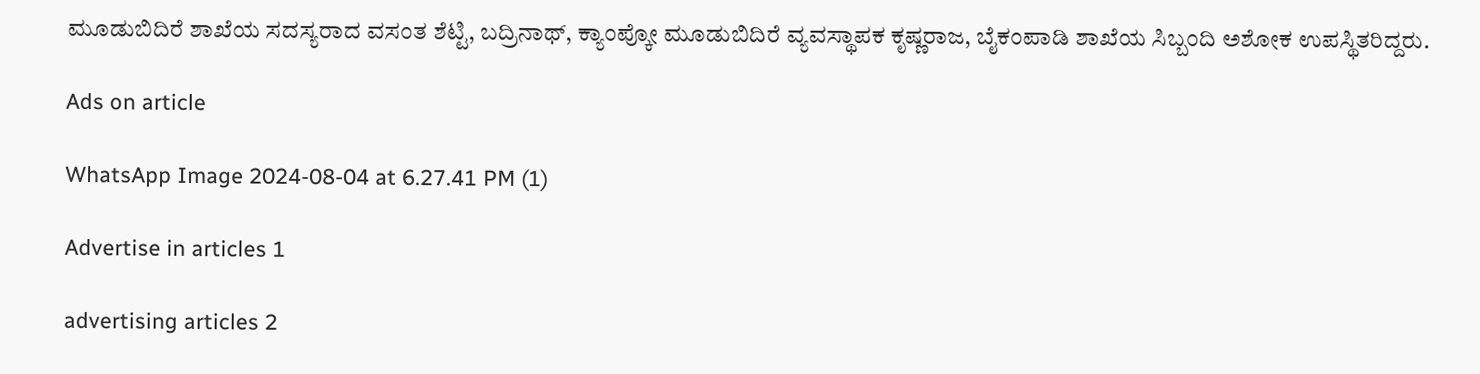ಮೂಡುಬಿದಿರೆ ಶಾಖೆಯ ಸದಸ್ಯರಾದ ವಸಂತ ಶೆಟ್ಟಿ, ಬದ್ರಿನಾಥ್, ಕ್ಯಾಂಪ್ಕೋ ಮೂಡುಬಿದಿರೆ ವ್ಯವಸ್ಥಾಪಕ ಕೃಷ್ಣರಾಜ, ಬೈಕಂಪಾಡಿ ಶಾಖೆಯ ಸಿಬ್ಬಂದಿ ಅಶೋಕ ಉಪಸ್ಥಿತರಿದ್ದರು.

Ads on article

WhatsApp Image 2024-08-04 at 6.27.41 PM (1)

Advertise in articles 1

advertising articles 2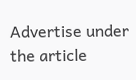Advertise under the article